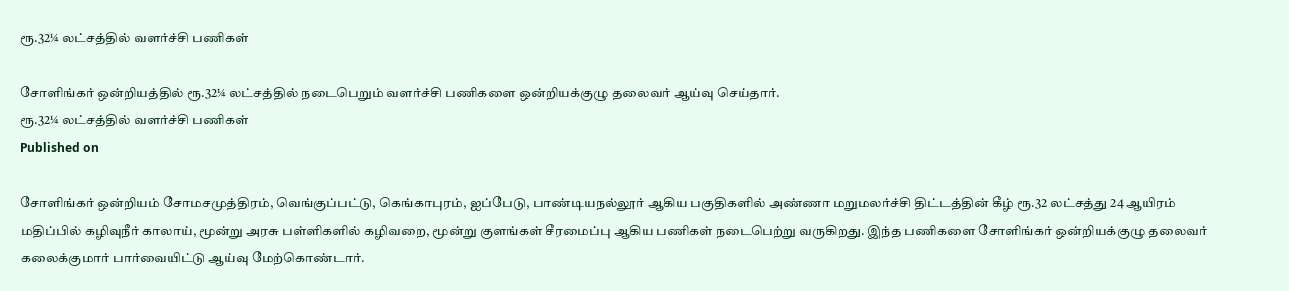ரூ.32¼ லட்சத்தில் வளர்ச்சி பணிகள்

சோளிங்கர் ஒன்றியத்தில் ரூ.32¼ லட்சத்தில் நடைபெறும் வளர்ச்சி பணிகளை ஒன்றியக்குழு தலைவர் ஆய்வு செய்தார்.
ரூ.32¼ லட்சத்தில் வளர்ச்சி பணிகள்
Published on

சோளிங்கர் ஒன்றியம் சோமசமுத்திரம், வெங்குப்பட்டு, கெங்காபுரம், ஐப்பேடு, பாண்டியநல்லூர் ஆகிய பகுதிகளில் அண்ணா மறுமலர்ச்சி திட்டத்தின் கீழ் ரூ.32 லட்சத்து 24 ஆயிரம் மதிப்பில் கழிவுநீர் காலாய், மூன்று அரசு பள்ளிகளில் கழிவறை, மூன்று குளங்கள் சீரமைப்பு ஆகிய பணிகள் நடைபெற்று வருகிறது. இந்த பணிகளை சோளிங்கர் ஒன்றியக்குழு தலைவர் கலைக்குமார் பார்வையிட்டு ஆய்வு மேற்கொண்டார்.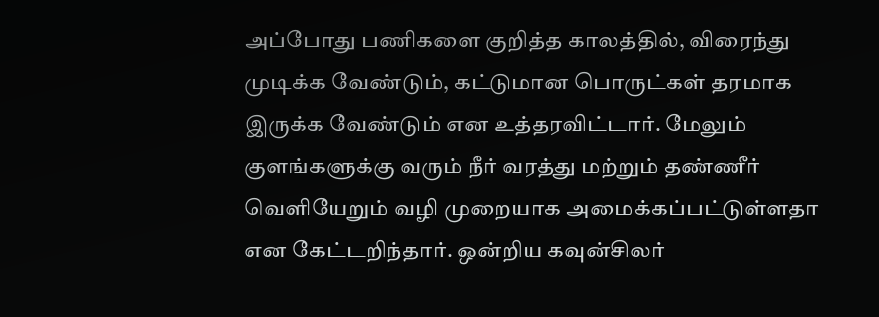அப்போது பணிகளை குறித்த காலத்தில், விரைந்து முடிக்க வேண்டும், கட்டுமான பொருட்கள் தரமாக இருக்க வேண்டும் என உத்தரவிட்டார். மேலும் குளங்களுக்கு வரும் நீர் வரத்து மற்றும் தண்ணீர் வெளியேறும் வழி முறையாக அமைக்கப்பட்டுள்ளதா என கேட்டறிந்தார். ஒன்றிய கவுன்சிலர்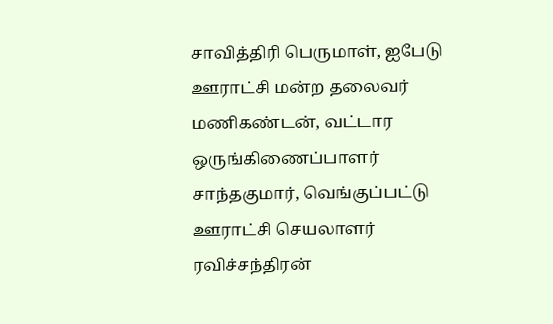சாவித்திரி பெருமாள், ஐபேடு ஊராட்சி மன்ற தலைவர் மணிகண்டன், வட்டார ஒருங்கிணைப்பாளர் சாந்தகுமார், வெங்குப்பட்டு ஊராட்சி செயலாளர் ரவிச்சந்திரன்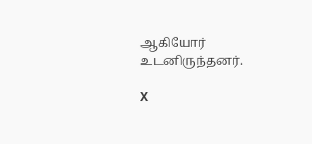ஆகியோர் உடனிருந்தனர்.

X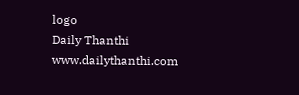logo
Daily Thanthi
www.dailythanthi.com